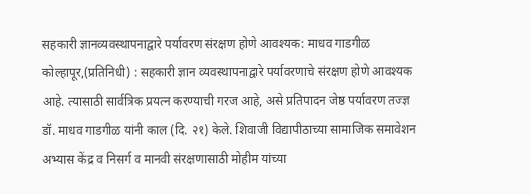सहकारी ज्ञानव्यवस्थापनाद्वारे पर्यावरण संरक्षण होणे आवश्यक: माधव गाडगीळ कोल्हापूर,(प्रतिनिधी) : सहकारी ज्ञान व्यवस्थापनाद्वारे पर्यावरणाचे संरक्षण होणे आवश्यक आहे. त्यासाठी सार्वत्रिक प्रयत्न करण्याची गरज आहे, असे प्रतिपादन जेष्ठ पर्यावरण तज्ज्ञ डॉ. माधव गाडगीळ यांनी काल (दि. २१) केले. शिवाजी विद्यापीठाच्या सामाजिक समावेशन अभ्यास केंद्र व निसर्ग व मानवी संरक्षणासाठी मोहीम यांच्या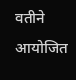वतीने आयोजित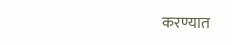करण्यात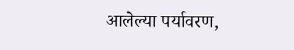आलेल्या पर्यावरण,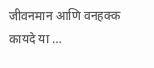जीवनमान आणि वनहक्क कायदे या …